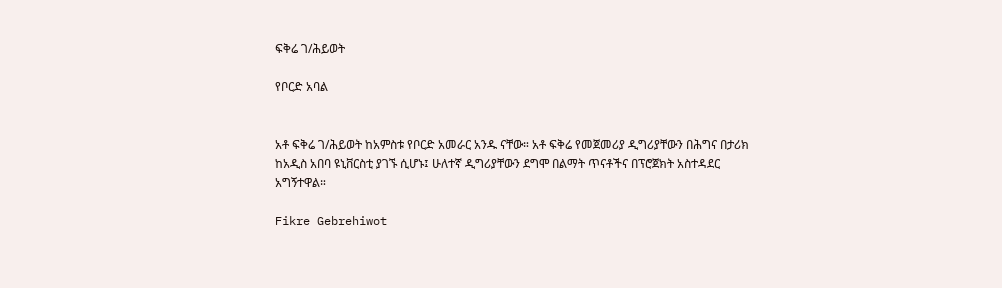ፍቅሬ ገ/ሕይወት

የቦርድ አባል


አቶ ፍቅሬ ገ/ሕይወት ከአምስቱ የቦርድ አመራር አንዱ ናቸው። አቶ ፍቅሬ የመጀመሪያ ዲግሪያቸውን በሕግና በታሪክ ከአዲስ አበባ ዩኒቨርስቲ ያገኙ ሲሆኑ፤ ሁለተኛ ዲግሪያቸውን ደግሞ በልማት ጥናቶችና በፕሮጀክት አስተዳደር አግኝተዋል።

Fikre Gebrehiwot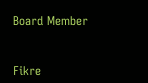Board Member


Fikre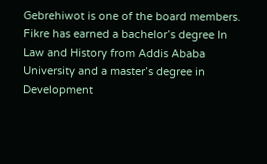Gebrehiwot is one of the board members. Fikre has earned a bachelor’s degree In Law and History from Addis Ababa University and a master’s degree in Development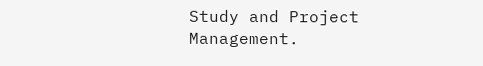Study and Project Management.